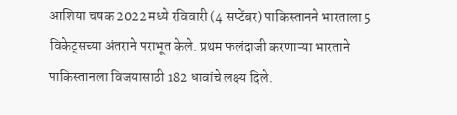आशिया चषक 2022 मध्ये रविवारी (4 सप्टेंबर) पाकिस्तानने भारताला 5 विकेट्सच्या अंतराने पराभूत केले. प्रथम फलंदाजी करणाऱ्या भारताने पाकिस्तानला विजयासाठी 182 धावांचे लक्ष्य दिले.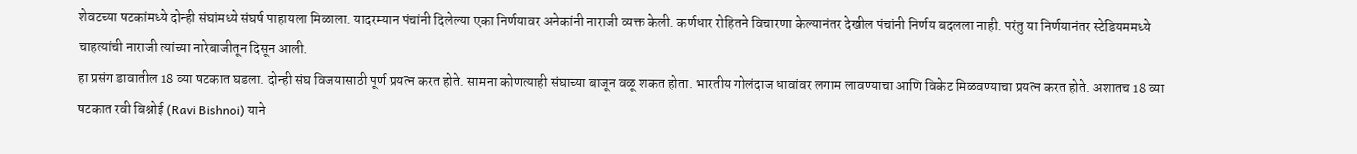शेवटच्या षटकांमध्ये दोन्ही संघांमध्ये संघर्ष पाहायला मिळाला. यादरम्यान पंचांनी दिलेल्या एका निर्णयावर अनेकांनी नाराजी व्यक्त केली. कर्णधार रोहितने विचारणा केल्यानंतर देखील पंचांनी निर्णय बदलला नाही. परंतु या निर्णयानंतर स्टेडियममध्ये चाहत्यांची नाराजी त्यांच्या नारेबाजीतून दिसून आली.
हा प्रसंग डावातील 18 व्या षटकात घडला. दोन्ही संघ विजयासाठी पूर्ण प्रयत्न करत होते. सामना कोणत्याही संघाच्या बाजून वळू शकत होता. भारतीय गोलंदाज धावांवर लगाम लावण्याचा आणि विकेट मिळवण्याचा प्रयत्न करत होते. अशातच 18 व्या षटकात रवी बिश्नोई (Ravi Bishnoi) याने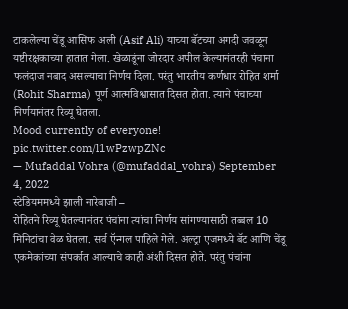टाकलेल्या चेंडू आसिफ अली (Asif Ali) याच्या बॅटच्या अगदी जवळून यष्टीरक्षकाच्या हातात गेला. खेळाडूंना जोरदार अपील केल्यानंतरही पंचाना फलंदाज नबाद असल्याचा निर्णय दिला. परंतु भारतीय कर्णधार रोहित शर्मा (Rohit Sharma) पूर्ण आत्मविश्वासात दिसत होता. त्याने पंचाच्या निर्णयानंतर रिव्यू घेतला.
Mood currently of everyone! pic.twitter.com/l1wPzwpZNc
— Mufaddal Vohra (@mufaddal_vohra) September 4, 2022
स्टेडियममध्ये झाली नारेबाजी –
रोहितने रिव्यू घेतल्यानंतर पंचांना त्यांचा निर्णय सांगण्यासाठी तब्बल 10 मिनिटांचा वेळ घेतला. सर्व ऍन्गल पाहिले गेले. अल्ट्रा एजमध्ये बॅट आणि चेंडू एकमेकांच्या संपर्कात आल्याचे काही अंशी दिसत होते. परंतु पंचांना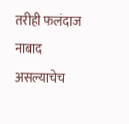तरीही फलंदाज नाबाद असल्याचेच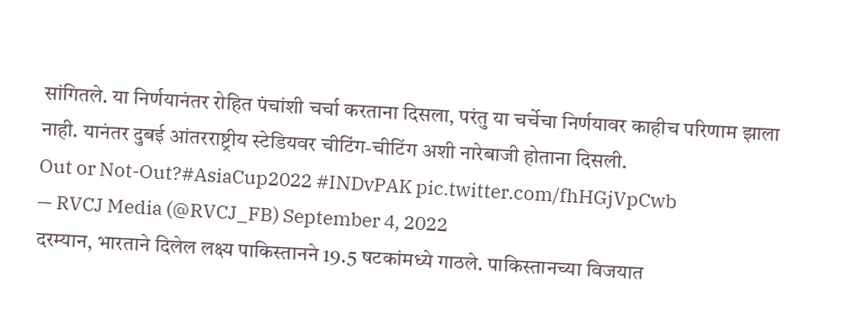सांगितले. या निर्णयानंतर रोहित पंचांशी चर्चा करताना दिसला, परंतु या चर्चेचा निर्णयावर काहीच परिणाम झाला नाही. यानंतर दुबई आंतरराष्ट्रीय स्टेडियवर चीटिंग-चीटिंग अशी नारेबाजी होताना दिसली.
Out or Not-Out?#AsiaCup2022 #INDvPAK pic.twitter.com/fhHGjVpCwb
— RVCJ Media (@RVCJ_FB) September 4, 2022
दरम्यान, भारताने दिलेल लक्ष्य पाकिस्तानने 19.5 षटकांमध्ये गाठले. पाकिस्तानच्या विजयात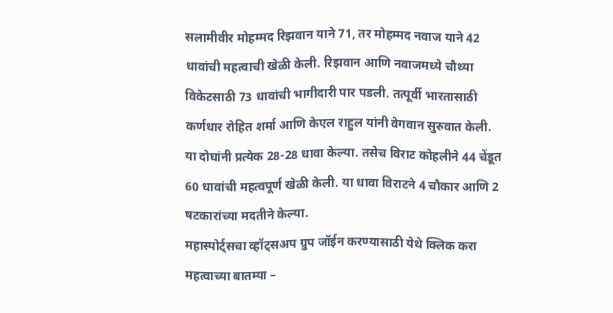सलामीवीर मोहम्मद रिझवान याने 71, तर मोहम्मद नवाज याने 42 धावांची महत्वाची खेळी केली. रिझवान आणि नवाजमध्ये चौथ्या विकेटसाठी 73 धावांची भागीदारी पार पडली. तत्पूर्वी भारतासाठी कर्णधार रोहित शर्मा आणि केएल राहुल यांनी वेगवान सुरुवात केली. या दोघांनी प्रत्येक 28-28 धावा केल्या. तसेच विराट कोहलीने 44 चेंडूत 60 धावांची महत्वपूर्ण खेळी केली. या धावा विराटने 4 चौकार आणि 2 षटकारांच्या मदतीने केल्या.
महास्पोर्ट्सचा व्हॉट्सअप ग्रुप जॉईन करण्यासाठी येथे क्लिक करा
महत्वाच्या बातम्या –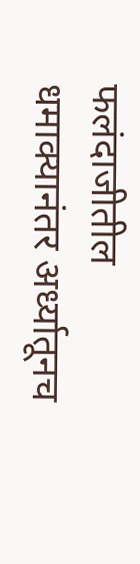फलंदाजीतील धमाक्यानंतर अर्ध्यातूनच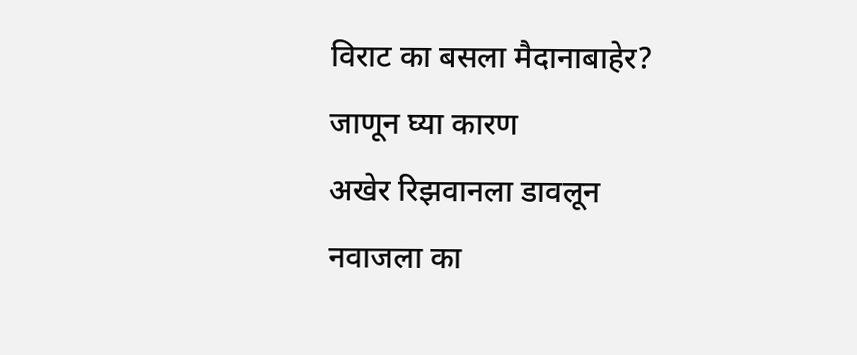विराट का बसला मैदानाबाहेर? जाणून घ्या कारण
अखेर रिझवानला डावलून नवाजला का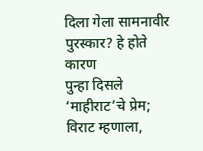दिला गेला सामनावीर पुरस्कार? हे होते कारण
पुन्हा दिसले ‘माहीराट’चे प्रेम; विराट म्हणाला,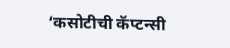‘कसोटीची कॅप्टन्सी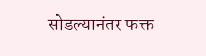सोडल्यानंतर फक्त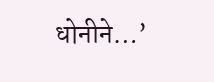धोनीने…’